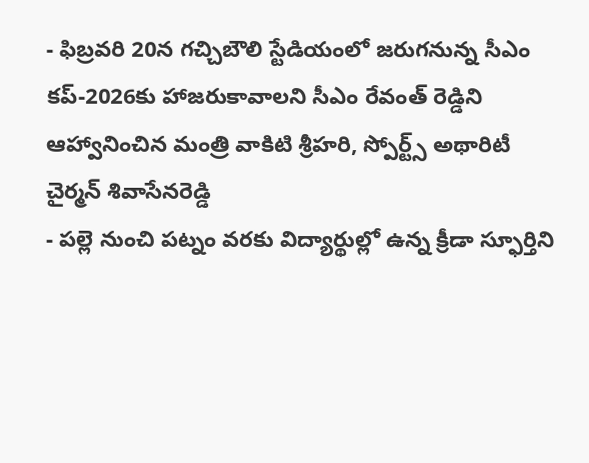- ఫిబ్రవరి 20న గచ్చిబౌలి స్టేడియంలో జరుగనున్న సీఎం కప్-2026కు హాజరుకావాలని సీఎం రేవంత్ రెడ్డిని ఆహ్వానించిన మంత్రి వాకిటి శ్రీహరి, స్పోర్ట్స్ అథారిటీ చైర్మన్ శివాసేనరెడ్డి
- పల్లె నుంచి పట్నం వరకు విద్యార్థుల్లో ఉన్న క్రీడా స్ఫూర్తిని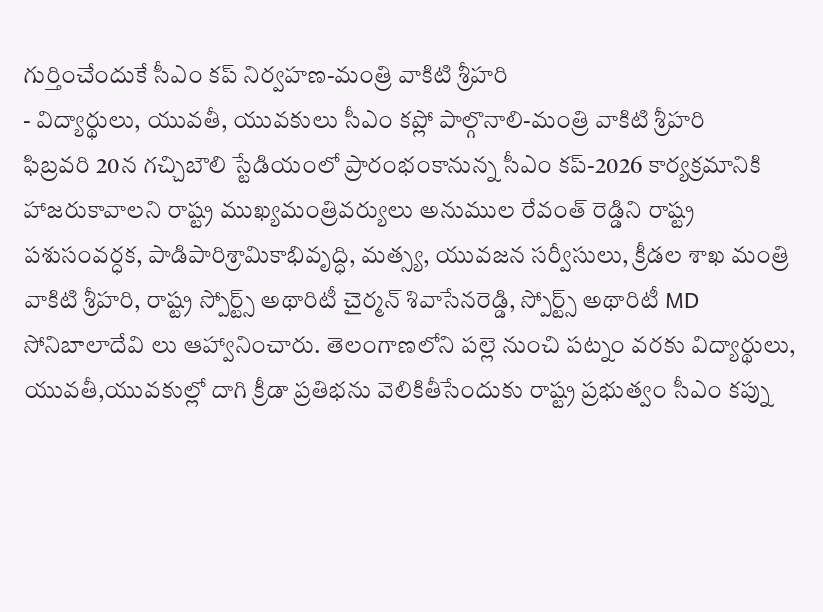గుర్తించేందుకే సీఎం కప్ నిర్వహణ-మంత్రి వాకిటి శ్రీహరి
- విద్యార్థులు, యువతీ, యువకులు సీఎం కప్లో పాల్గొనాలి-మంత్రి వాకిటి శ్రీహరి
ఫిబ్రవరి 20న గచ్చిబౌలి స్టేడియంలో ప్రారంభంకానున్న సీఎం కప్-2026 కార్యక్రమానికి హాజరుకావాలని రాష్ట్ర ముఖ్యమంత్రివర్యులు అనుముల రేవంత్ రెడ్డిని రాష్ట్ర పశుసంవర్ధక, పాడిపారిశ్రామికాభివృద్ధి, మత్స్య, యువజన సర్వీసులు, క్రీడల శాఖ మంత్రి వాకిటి శ్రీహరి, రాష్ట్ర స్పోర్ట్స్ అథారిటీ చైర్మన్ శివాసేనరెడ్డి, స్పోర్ట్స్ అథారిటీ MD సోనిబాలాదేవి లు ఆహ్వానించారు. తెలంగాణలోని పల్లె నుంచి పట్నం వరకు విద్యార్థులు, యువతీ,యువకుల్లో దాగి క్రీడా ప్రతిభను వెలికితీసేందుకు రాష్ట్ర ప్రభుత్వం సీఎం కప్ను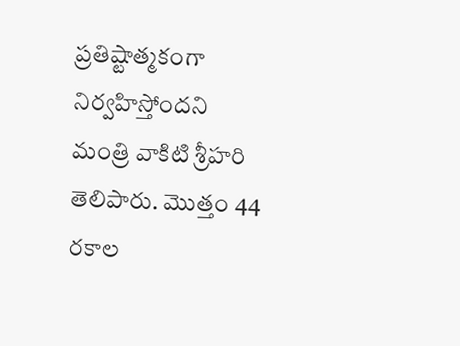ప్రతిష్టాత్మకంగా నిర్వహిస్తోందని మంత్రి వాకిటి శ్రీహరి తెలిపారు. మొత్తం 44 రకాల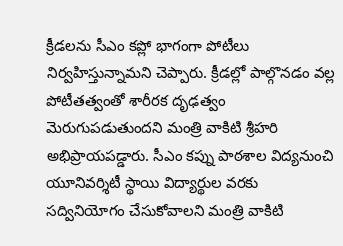క్రీడలను సీఎం కప్లో భాగంగా పోటీలు నిర్వహిస్తున్నామని చెప్పారు. క్రీడల్లో పాల్గొనడం వల్ల పోటీతత్వంతో శారీరక దృఢత్వం మెరుగుపడుతుందని మంత్రి వాకిటి శ్రీహరి అభిప్రాయపడ్డారు. సీఎం కప్ను పాఠశాల విద్యనుంచి యూనివర్శిటీ స్థాయి విద్యార్థుల వరకు సద్వినియోగం చేసుకోవాలని మంత్రి వాకిటి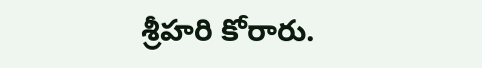శ్రీహరి కోరారు.